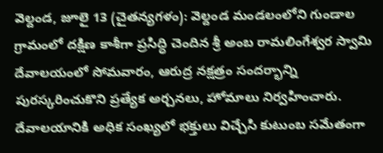వెల్దండ, జూలై 13 (చైతన్యగళం): వెల్దండ మండలంలోని గుండాల గ్రామంలో దక్షిణ కాశీగా ప్రసిద్ధి చెందిన శ్రీ అంబ రామలింగేశ్వర స్వామి దేవాలయంలో సోమవారం, ఆరుద్ర నక్షత్రం సందర్భాన్ని పురస్కరించుకొని ప్రత్యేక అర్చనలు, హోమాలు నిర్వహించారు.
దేవాలయానికి అధిక సంఖ్యలో భక్తులు విచ్చేసి కుటుంబ సమేతంగా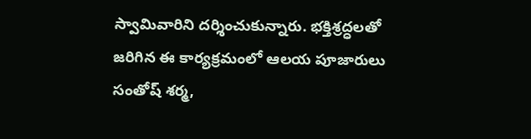స్వామివారిని దర్శించుకున్నారు. భక్తిశ్రద్ధలతో జరిగిన ఈ కార్యక్రమంలో ఆలయ పూజారులు సంతోష్ శర్మ,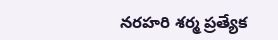నరహరి శర్మ ప్రత్యేక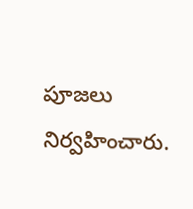పూజలు నిర్వహించారు.